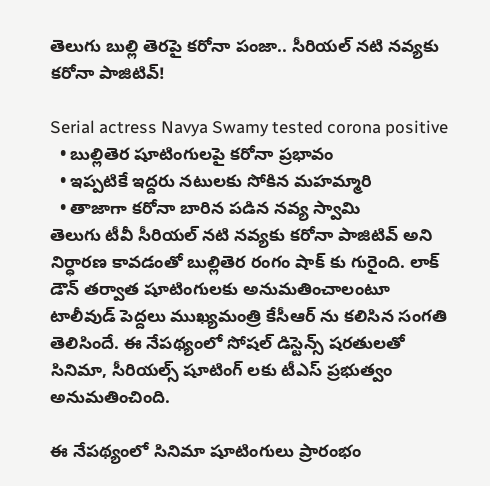తెలుగు బుల్లి తెరపై కరోనా పంజా.. సీరియల్ నటి నవ్యకు కరోనా పాజిటివ్!

Serial actress Navya Swamy tested corona positive
  • బుల్లితెర షూటింగులపై కరోనా ప్రభావం
  • ఇప్పటికే ఇద్దరు నటులకు సోకిన మహమ్మారి
  • తాజాగా కరోనా బారిన పడిన నవ్య స్వామి
తెలుగు టీవీ సీరియల్ నటి నవ్యకు కరోనా పాజిటివ్ అని నిర్ధారణ కావడంతో బుల్లితెర రంగం షాక్ కు గురైంది. లాక్ డౌన్ తర్వాత షూటింగులకు అనుమతించాలంటూ టాలీవుడ్ పెద్దలు ముఖ్యమంత్రి కేసీఆర్ ను కలిసిన సంగతి తెలిసిందే. ఈ నేపథ్యంలో సోషల్ డిస్టెన్స్ షరతులతో సినిమా, సీరియల్స్ షూటింగ్ లకు టీఎస్ ప్రభుత్వం అనుమతించింది.

ఈ నేపథ్యంలో సినిమా షూటింగులు ప్రారంభం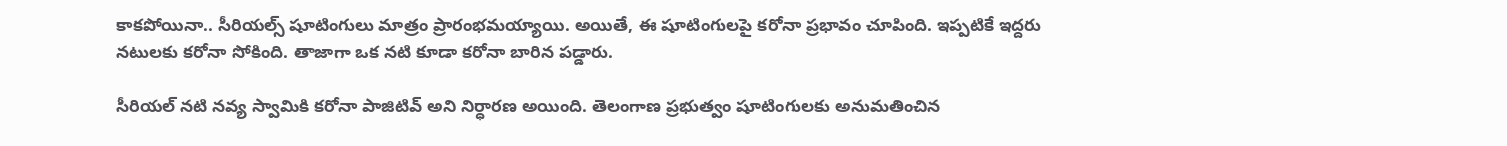కాకపోయినా.. సీరియల్స్ షూటింగులు మాత్రం ప్రారంభమయ్యాయి. అయితే, ఈ షూటింగులపై కరోనా ప్రభావం చూపింది. ఇప్పటికే ఇద్దరు నటులకు కరోనా సోకింది. తాజాగా ఒక నటి కూడా కరోనా బారిన పడ్డారు.

సీరియల్ నటి నవ్య స్వామికి కరోనా పాజిటివ్ అని నిర్ధారణ అయింది. తెలంగాణ ప్రభుత్వం షూటింగులకు అనుమతించిన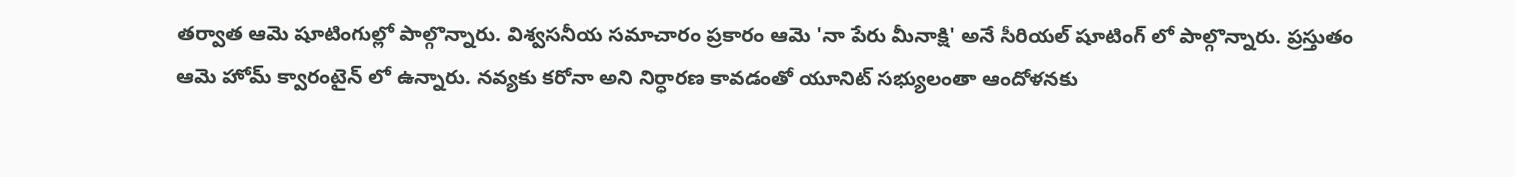తర్వాత ఆమె షూటింగుల్లో పాల్గొన్నారు. విశ్వసనీయ సమాచారం ప్రకారం ఆమె 'నా పేరు మీనాక్షి' అనే సీరియల్ షూటింగ్ లో పాల్గొన్నారు. ప్రస్తుతం ఆమె హోమ్ క్వారంటైన్ లో ఉన్నారు. నవ్యకు కరోనా అని నిర్ధారణ కావడంతో యూనిట్ సభ్యులంతా ఆందోళనకు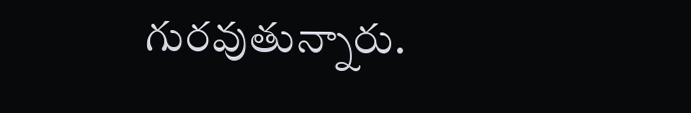గురవుతున్నారు.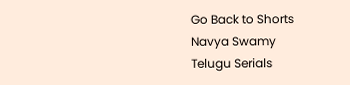Go Back to Shorts
Navya Swamy
Telugu Serials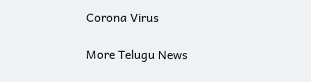Corona Virus

More Telugu News